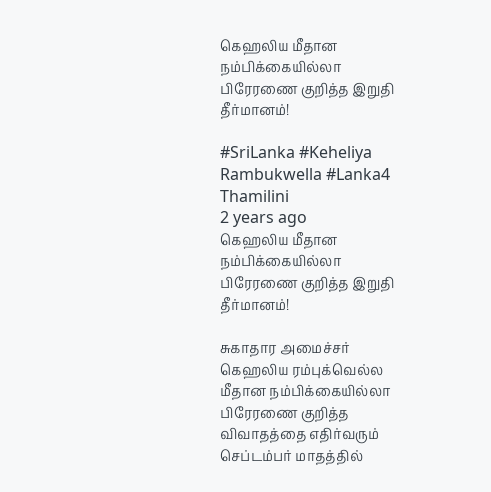கெஹலிய மீதான நம்பிக்கையில்லா பிரேரணை குறித்த இறுதி தீர்மானம்!

#SriLanka #Keheliya Rambukwella #Lanka4
Thamilini
2 years ago
கெஹலிய மீதான நம்பிக்கையில்லா பிரேரணை குறித்த இறுதி தீர்மானம்!

சுகாதார அமைச்சர் கெஹலிய ரம்புக்வெல்ல மீதான நம்பிக்கையில்லா பிரேரணை குறித்த விவாதத்தை எதிர்வரும்  செப்டம்பர் மாதத்தில்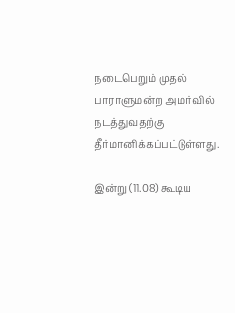நடைபெறும் முதல் பாராளுமன்ற அமர்வில் நடத்துவதற்கு தீர்மானிக்கப்பட்டுள்ளது.

இன்று (11.08) கூடிய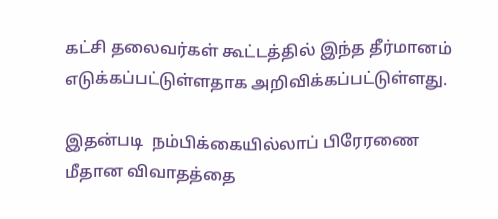கட்சி தலைவர்கள் கூட்டத்தில் இந்த தீர்மானம் எடுக்கப்பட்டுள்ளதாக அறிவிக்கப்பட்டுள்ளது.

இதன்படி  நம்பிக்கையில்லாப் பிரேரணை மீதான விவாதத்தை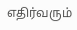எதிர்வரும்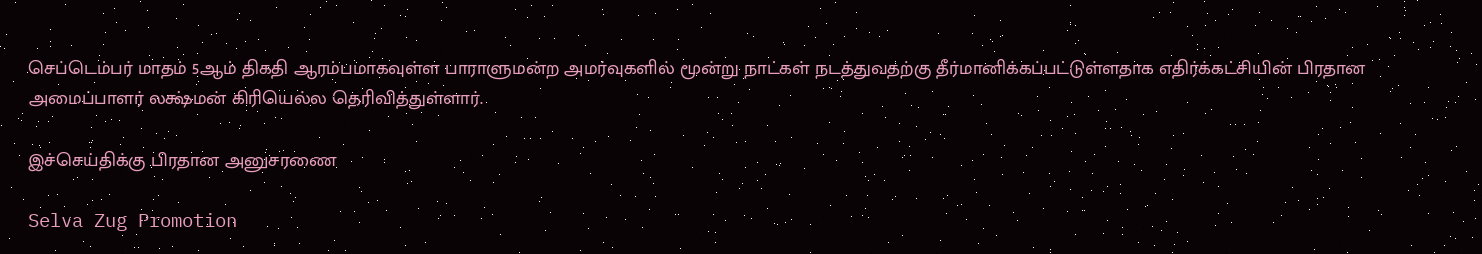செப்டெம்பர் மாதம் 5ஆம் திகதி ஆரம்பமாகவுள்ள பாராளுமன்ற அமர்வுகளில் மூன்று நாட்கள் நடத்துவதற்கு தீர்மானிக்கப்பட்டுள்ளதாக எதிர்க்கட்சியின் பிரதான அமைப்பாளர் லக்ஷ்மன் கிரியெல்ல தெரிவித்துள்ளார்.

இச்செய்திக்கு பிரதான அனுசரணை

Selva Zug Promotion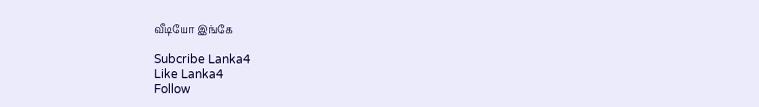வீடியோ இங்கே

Subcribe Lanka4
Like Lanka4
Follow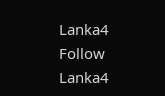Lanka4
Follow Lanka4